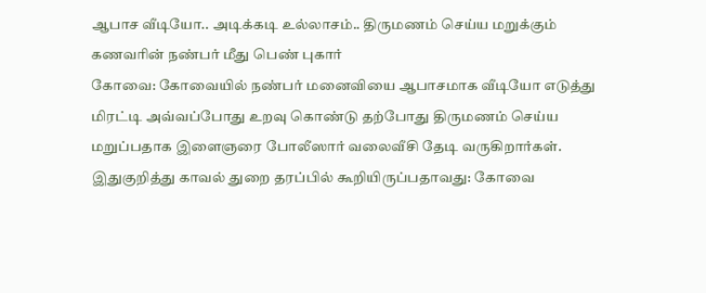ஆபாச வீடியோ.. அடிக்கடி உல்லாசம்.. திருமணம் செய்ய மறுக்கும் கணவரின் நண்பர் மீது பெண் புகார்
கோவை: கோவையில் நண்பர் மனைவியை ஆபாசமாக வீடியோ எடுத்து மிரட்டி அவ்வப்போது உறவு கொண்டு தற்போது திருமணம் செய்ய மறுப்பதாக இளைஞரை போலீஸார் வலைவீசி தேடி வருகிறார்கள்.
இதுகுறித்து காவல் துறை தரப்பில் கூறியிருப்பதாவது: கோவை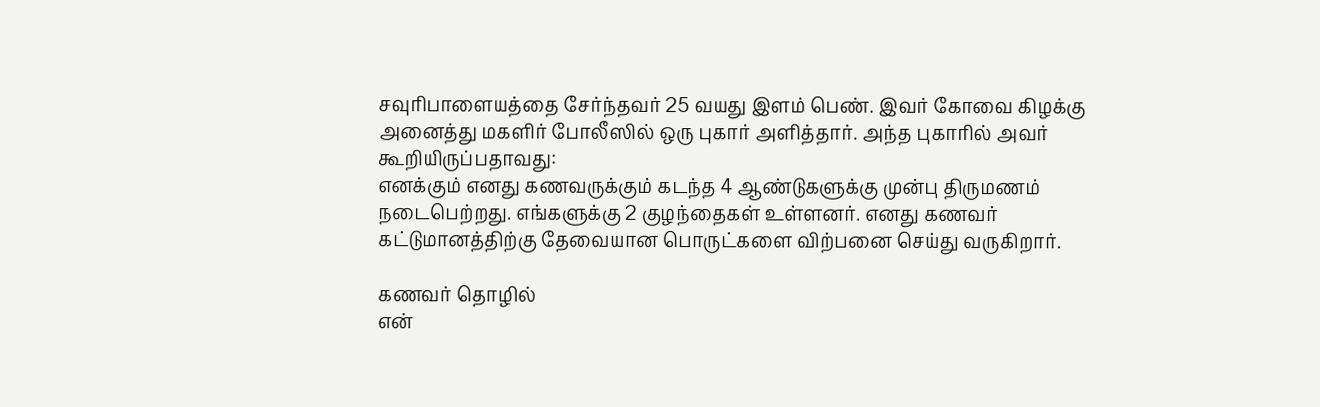சவுரிபாளையத்தை சேர்ந்தவர் 25 வயது இளம் பெண். இவர் கோவை கிழக்கு அனைத்து மகளிர் போலீஸில் ஒரு புகார் அளித்தார். அந்த புகாரில் அவர் கூறியிருப்பதாவது:
எனக்கும் எனது கணவருக்கும் கடந்த 4 ஆண்டுகளுக்கு முன்பு திருமணம் நடைபெற்றது. எங்களுக்கு 2 குழந்தைகள் உள்ளனர். எனது கணவர் கட்டுமானத்திற்கு தேவையான பொருட்களை விற்பனை செய்து வருகிறார்.

கணவர் தொழில்
என்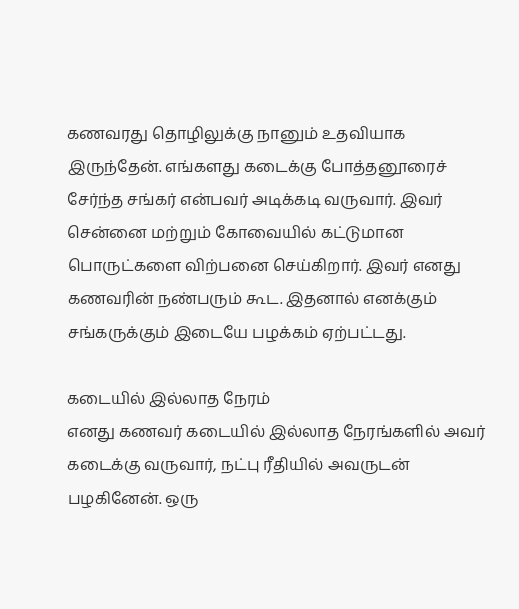கணவரது தொழிலுக்கு நானும் உதவியாக இருந்தேன். எங்களது கடைக்கு போத்தனூரைச் சேர்ந்த சங்கர் என்பவர் அடிக்கடி வருவார். இவர் சென்னை மற்றும் கோவையில் கட்டுமான பொருட்களை விற்பனை செய்கிறார். இவர் எனது கணவரின் நண்பரும் கூட. இதனால் எனக்கும் சங்கருக்கும் இடையே பழக்கம் ஏற்பட்டது.

கடையில் இல்லாத நேரம்
எனது கணவர் கடையில் இல்லாத நேரங்களில் அவர் கடைக்கு வருவார், நட்பு ரீதியில் அவருடன் பழகினேன். ஒரு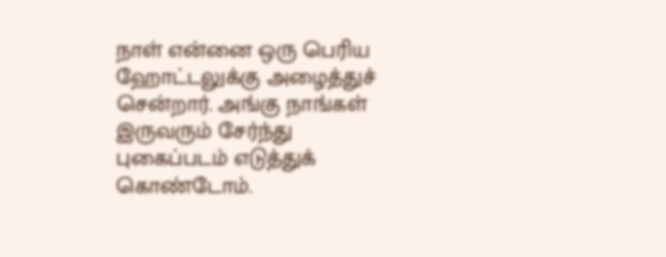நாள் என்னை ஒரு பெரிய ஹோட்டலுக்கு அழைத்துச் சென்றார். அங்கு நாங்கள் இருவரும் சேர்ந்து புகைப்படம் எடுத்துக் கொண்டோம்.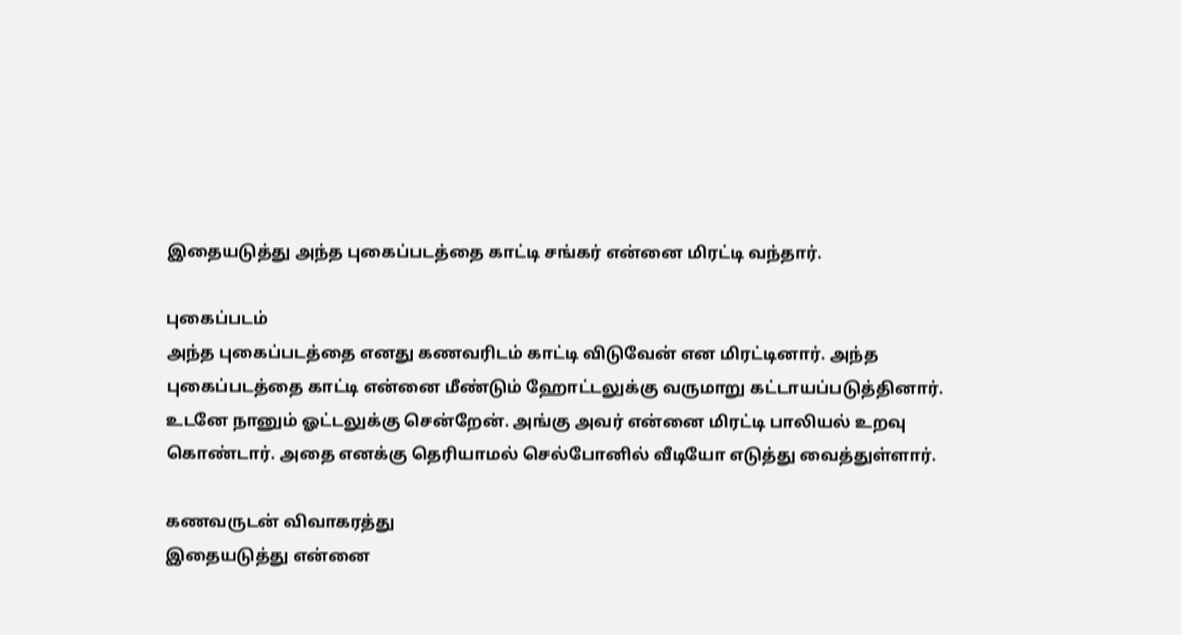இதையடுத்து அந்த புகைப்படத்தை காட்டி சங்கர் என்னை மிரட்டி வந்தார்.

புகைப்படம்
அந்த புகைப்படத்தை எனது கணவரிடம் காட்டி விடுவேன் என மிரட்டினார். அந்த புகைப்படத்தை காட்டி என்னை மீண்டும் ஹோட்டலுக்கு வருமாறு கட்டாயப்படுத்தினார். உடனே நானும் ஓட்டலுக்கு சென்றேன். அங்கு அவர் என்னை மிரட்டி பாலியல் உறவு கொண்டார். அதை எனக்கு தெரியாமல் செல்போனில் வீடியோ எடுத்து வைத்துள்ளார்.

கணவருடன் விவாகரத்து
இதையடுத்து என்னை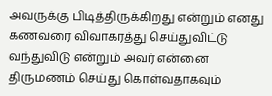அவருக்கு பிடித்திருக்கிறது என்றும் எனது கணவரை விவாகரத்து செய்துவிட்டு வந்துவிடு என்றும் அவர் என்னை திருமணம் செய்து கொள்வதாகவும்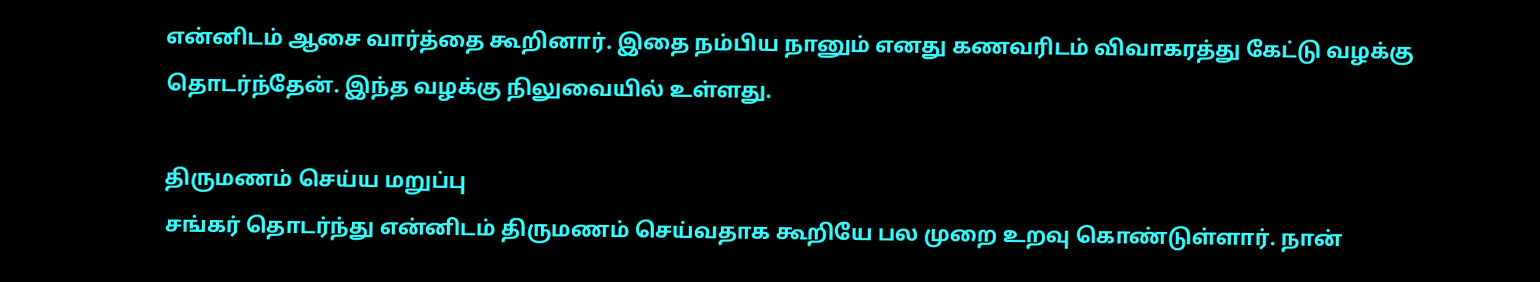என்னிடம் ஆசை வார்த்தை கூறினார். இதை நம்பிய நானும் எனது கணவரிடம் விவாகரத்து கேட்டு வழக்கு தொடர்ந்தேன். இந்த வழக்கு நிலுவையில் உள்ளது.

திருமணம் செய்ய மறுப்பு
சங்கர் தொடர்ந்து என்னிடம் திருமணம் செய்வதாக கூறியே பல முறை உறவு கொண்டுள்ளார். நான்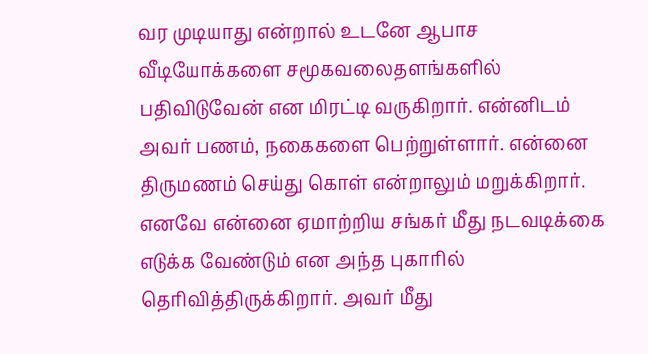வர முடியாது என்றால் உடனே ஆபாச வீடியோக்களை சமூகவலைதளங்களில் பதிவிடுவேன் என மிரட்டி வருகிறார். என்னிடம் அவர் பணம், நகைகளை பெற்றுள்ளார். என்னை திருமணம் செய்து கொள் என்றாலும் மறுக்கிறார். எனவே என்னை ஏமாற்றிய சங்கர் மீது நடவடிக்கை எடுக்க வேண்டும் என அந்த புகாரில் தெரிவித்திருக்கிறார். அவர் மீது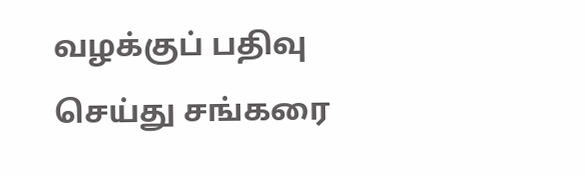வழக்குப் பதிவு செய்து சங்கரை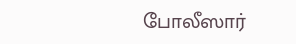போலீஸார்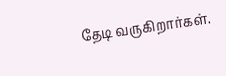தேடி வருகிறார்கள்.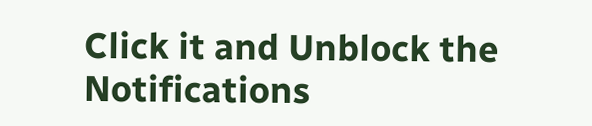Click it and Unblock the Notifications